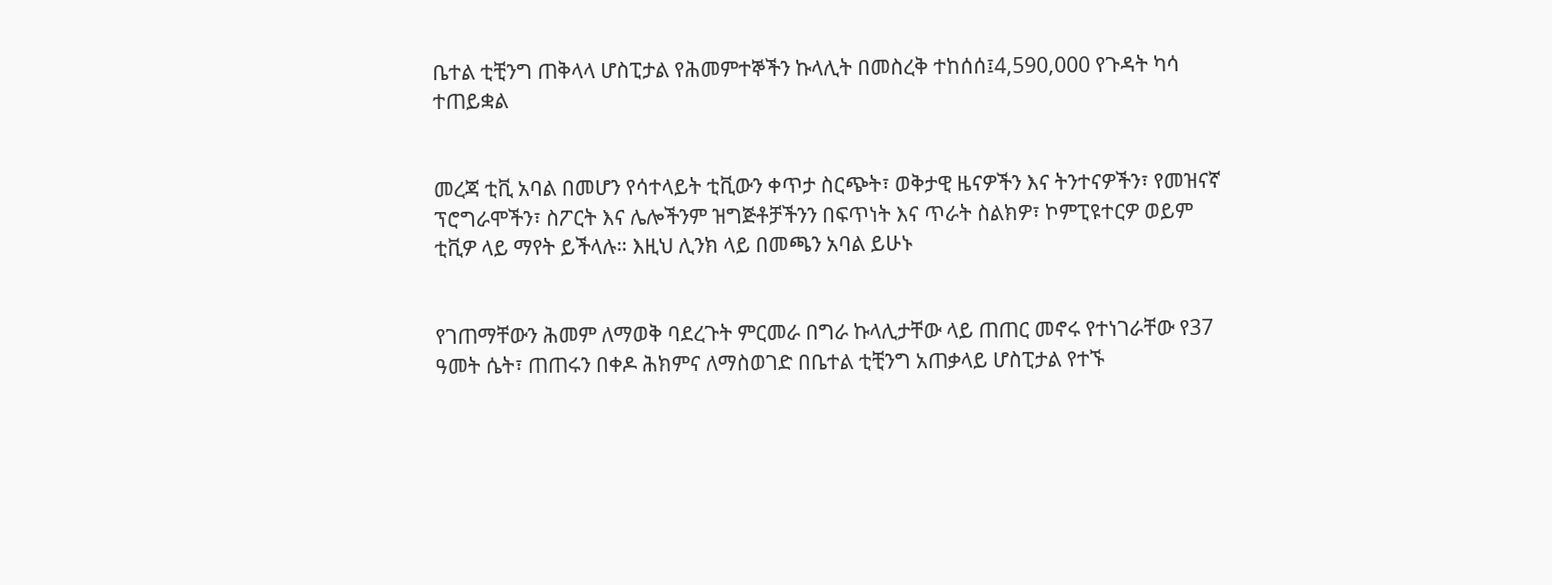ቤተል ቲቺንግ ጠቅላላ ሆስፒታል የሕመምተኞችን ኩላሊት በመስረቅ ተከሰሰ፤4,590,000 የጉዳት ካሳ ተጠይቋል


መረጃ ቲቪ አባል በመሆን የሳተላይት ቲቪውን ቀጥታ ስርጭት፣ ወቅታዊ ዜናዎችን እና ትንተናዎችን፣ የመዝናኛ ፕሮግራሞችን፣ ስፖርት እና ሌሎችንም ዝግጅቶቻችንን በፍጥነት እና ጥራት ስልክዎ፣ ኮምፒዩተርዎ ወይም ቲቪዎ ላይ ማየት ይችላሉ። እዚህ ሊንክ ላይ በመጫን አባል ይሁኑ


የገጠማቸውን ሕመም ለማወቅ ባደረጉት ምርመራ በግራ ኩላሊታቸው ላይ ጠጠር መኖሩ የተነገራቸው የ37 ዓመት ሴት፣ ጠጠሩን በቀዶ ሕክምና ለማስወገድ በቤተል ቲቺንግ አጠቃላይ ሆስፒታል የተኙ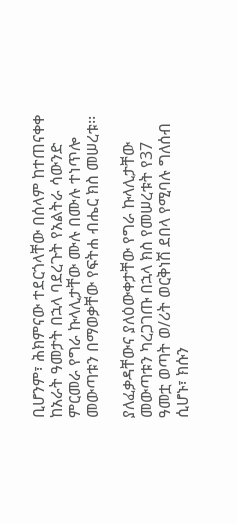ቢሆንም፣ ሕክምናው ተደርጎላቸው በሰላም ከተጠናቀቀ ከአራት ዓመታት በኋላ ባደረጉት የአልትራ ሳውንድ ምርመራ የግራ ኩላሊታቸው ሙሉ በሙሉ ተነጥሎ መውጣቱን በማወቃቸው የፍትሐ ብሔር ክስ መሠረቱ፡፡

ያለፈቃዳቸውና ያለዕውቀታቸው የግራ ኩላሊታቸው መውጣቱን ካረጋገጡ በኋላ ክስ የመሠረቱት የ37 ዓመቷ ወጣት ወ/ሪት ወርቅነሽ ደበላ የሚባሉ ግለሰብ ሲሆኑ፣ ክሱን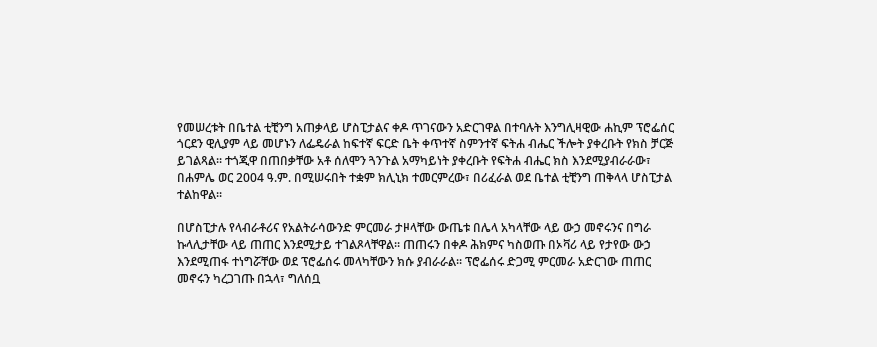የመሠረቱት በቤተል ቲቺንግ አጠቃላይ ሆስፒታልና ቀዶ ጥገናውን አድርገዋል በተባሉት እንግሊዛዊው ሐኪም ፕሮፌሰር ጎርደን ዊሊያም ላይ መሆኑን ለፌዴራል ከፍተኛ ፍርድ ቤት ቀጥተኛ ስምንተኛ ፍትሐ ብሔር ችሎት ያቀረቡት የክስ ቻርጅ ይገልጻል፡፡ ተጎጂዋ በጠበቃቸው አቶ ሰለሞን ጓንጉል አማካይነት ያቀረቡት የፍትሐ ብሔር ክስ እንደሚያብራራው፣ በሐምሌ ወር 2004 ዓ.ም. በሚሠሩበት ተቋም ክሊኒክ ተመርምረው፣ በሪፈራል ወደ ቤተል ቲቺንግ ጠቅላላ ሆስፒታል ተልከዋል፡፡

በሆስፒታሉ የላብራቶሪና የአልትራሳውንድ ምርመራ ታዞላቸው ውጤቱ በሌላ አካላቸው ላይ ውኃ መኖሩንና በግራ ኩላሊታቸው ላይ ጠጠር እንደሚታይ ተገልጾላቸዋል፡፡ ጠጠሩን በቀዶ ሕክምና ካስወጡ በኦቫሪ ላይ የታየው ውኃ እንደሚጠፋ ተነግሯቸው ወደ ፕሮፌሰሩ መላካቸውን ክሱ ያብራራል፡፡ ፕሮፌሰሩ ድጋሚ ምርመራ አድርገው ጠጠር መኖሩን ካረጋገጡ በኋላ፣ ግለሰቧ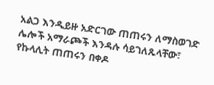አልጋ እንዲይዙ አድርገው ጠጠሩን ለማስወገድ ሌሎች አማራጮች እንዳሉ ሳይገለጹላቸው፣ የኩላሊት ጠጠሩን በቀዶ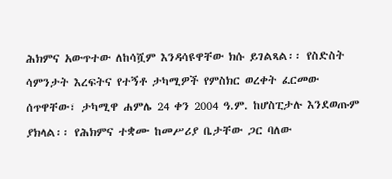ሕክምና አውጥተው ለከሳሿም እንዳሳዩዋቸው ክሱ ይገልጻል፡፡ የስድስት ሳምንታት እረፍትና የተኝቶ ታካሚዎች የምስክር ወረቀት ፈርመው ሰጥዋቸው፣ ታካሚዋ ሐምሌ 24 ቀን 2004 ዓ.ም. ከሆስፒታሉ እንደወጡም ያክላል፡፡ የሕክምና ተቋሙ ከመሥሪያ ቤታቸው ጋር ባለው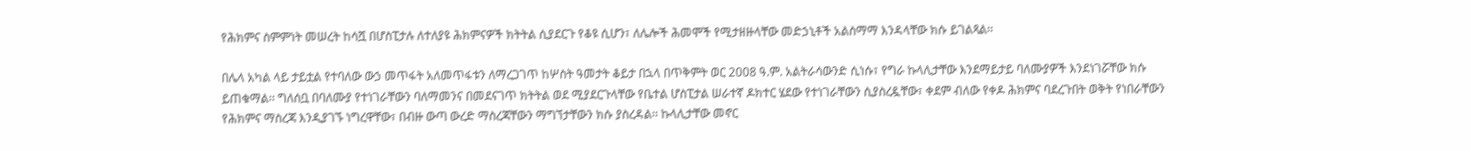የሕክምና ስምምነት መሠረት ከሳሿ በሆስፒታሉ ለተለያዩ ሕክምናዎች ክትትል ሲያደርጉ የቆዩ ሲሆን፣ ለሌሎች ሕመሞች የሚታዘዙላቸው መድኃኒቶች አልስማማ እንዳላቸው ክሱ ይገልጻል፡፡

በሌላ አካል ላይ ታይቷል የተባለው ውኃ መጥፋት አለመጥፋቱን ለማረጋገጥ ከሦስት ዓመታት ቆይታ በኋላ በጥቅምት ወር 2008 ዓ.ም. አልትራሳውንድ ሲነሱ፣ የግራ ኩላሊታቸው እንደማይታይ ባለሙያዎች እንደነገሯቸው ክሱ ይጠቁማል፡፡ ግለሰቧ በባለሙያ የተነገራቸውን ባለማመንና በመደናገጥ ክትትል ወደ ሚያደርጉላቸው የቤተል ሆስፒታል ሠራተኛ ዶክተር ሄደው የተነገራቸውን ሲያስረዷቸው፣ ቀደም ብለው የቀዶ ሕክምና ባደረጉበት ወቅት የነበራቸውን የሕክምና ማስረጃ እንዲያገኙ ነግረዋቸው፣ በብዙ ውጣ ውረድ ማስረጃቸውን ማግኘታቸውን ክሱ ያስረዳል፡፡ ኩላሊታቸው መኖር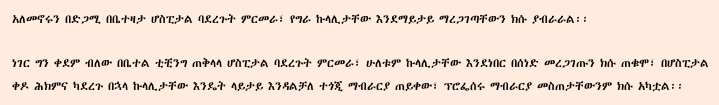አለመኖሩን በድጋሚ በቤተዛታ ሆስፒታል ባደረጉት ምርመራ፣ የግራ ኩላሊታቸው እንደማይታይ ማረጋገጣቸውን ክሱ ያብራራል፡፡

ነገር ግን ቀደም ብለው በቤተል ቲቺንግ ጠቅላላ ሆስፒታል ባደረጉት ምርመራ፣ ሁለቱም ኩላሊታቸው እንደነበር በሰነድ መረጋገጡን ክሱ ጠቁሞ፣ በሆስፒታል ቀዶ ሕክምና ካደረጉ በኋላ ኩላሊታቸው እንዴት ላይታይ እንዳልቻለ ተጎጂ ማብራርያ ጠይቀው፣ ፕሮፌሰሩ ማብራርያ መስጠታቸውንም ክሱ አካቷል፡፡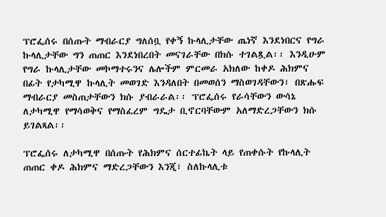ፕሮፌሰሩ በሰጡት ማብራርያ ግለሰቧ የቀኝ ኩላሊታቸው ጤነኛ እንደነበርና የግራ ኩላሊታቸው ግን ጠጠር እንደነበረበት መናገራቸው በክሱ ተገልጿል፡፡ እንዲሁም የግራ ኩላሊታቸው መኮማተሩንና ሌሎችም ምርመራ አክለው ከቀዶ ሕክምና በፊት የታካሚዋ ኩላሊት መወገድ እንዳለበት በመወሰን ማስወገዳቸውን፣ በጽሑፍ ማብራርያ መስጠታቸውን ክሱ ያብራራል፡፡ ፕሮፌሰሩ የራሳቸውን ውሳኔ ለታካሚዋ የማሳወቅና የማስፈረም ግዴታ ቢኖርባቸውም አለማድረጋቸውን ክሱ ይገልጻል፡፡

ፕሮፌሰሩ ለታካሚዋ በሰጡት የሕክምና ሰርተፊኬት ላይ የጠቀሱት የኩላሊት ጠጠር ቀዶ ሕክምና ማድረጋቸውን እንጂ፣ ስለኩላሊቱ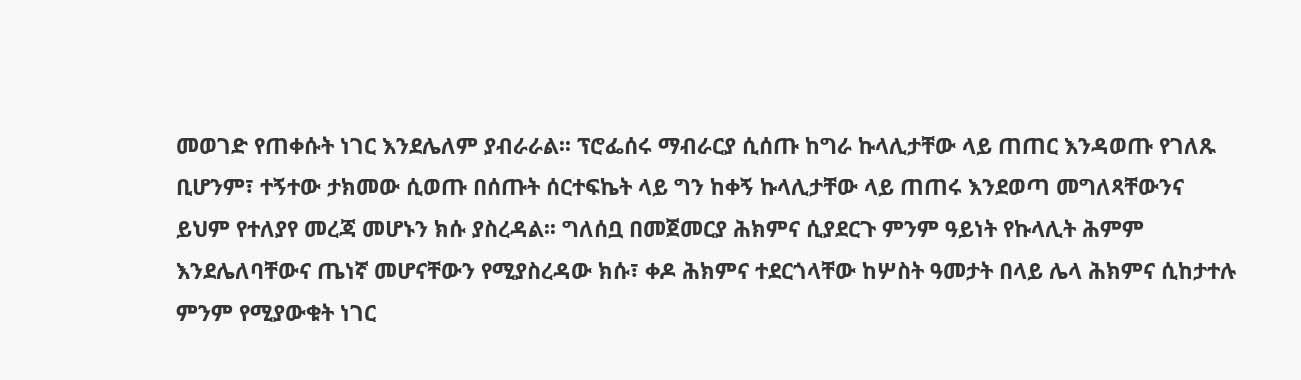መወገድ የጠቀሱት ነገር እንደሌለም ያብራራል፡፡ ፕሮፌሰሩ ማብራርያ ሲሰጡ ከግራ ኩላሊታቸው ላይ ጠጠር እንዳወጡ የገለጹ ቢሆንም፣ ተኝተው ታክመው ሲወጡ በሰጡት ሰርተፍኬት ላይ ግን ከቀኝ ኩላሊታቸው ላይ ጠጠሩ እንደወጣ መግለጻቸውንና ይህም የተለያየ መረጃ መሆኑን ክሱ ያስረዳል፡፡ ግለሰቧ በመጀመርያ ሕክምና ሲያደርጉ ምንም ዓይነት የኩላሊት ሕምም እንደሌለባቸውና ጤነኛ መሆናቸውን የሚያስረዳው ክሱ፣ ቀዶ ሕክምና ተደርጎላቸው ከሦስት ዓመታት በላይ ሌላ ሕክምና ሲከታተሉ ምንም የሚያውቁት ነገር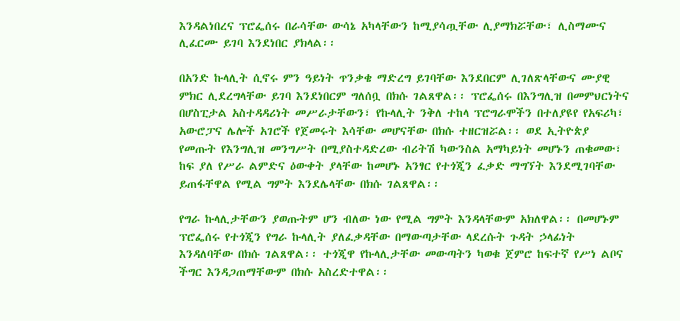እንዳልነበረና ፕሮፌሰሩ በራሳቸው ውሳኔ አካላቸውን ከሚያሳጧቸው ሊያማክሯቸው፣ ሊስማሙና ሊፈርሙ ይገባ እንደነበር ያክላል፡፡

በአንድ ኩላሊት ሲኖሩ ምን ዓይነት ጥንቃቄ ማድረግ ይገባቸው እንደበርም ሊገለጽላቸውና ሙያዊ ምክር ሊደረግላቸው ይገባ እንደነበርም ግለሰቧ በክሱ ገልጸዋል፡፡ ፕሮፌሰሩ በእንግሊዝ በመምህርነትና በሆስፒታል አስተዳዳሪነት መሥራታቸውን፣ የኩላሊት ንቅለ ተከላ ፕሮግራሞችን በተለያዩየ የአፍሪካ፣ አውሮፓና ሌሎች አገሮች የጀመሩት እሳቸው መሆናቸው በክሱ ተዘርዝሯል፡፡ ወደ ኢትዮጵያ የመጡት የእንግሊዝ መንግሥት በሚያስተዳድረው ብሪትሽ ካውንስል አማካይነት መሆኑን ጠቁመው፣ ከፍ ያለ የሥራ ልምድና ዕውቀት ያላቸው ከመሆኑ አንፃር የተጎጂን ፈቃድ ማግኘት እንደሚገባቸው ይጠፋቸዋል የሚል ግምት እንደሌላቸው በክሱ ገልጸዋል፡፡

የግራ ኩላሊታቸውን ያወጡትም ሆን ብለው ነው የሚል ግምት እንዳላቸውም አክለዋል፡፡ በመሆኑም ፕሮፌሰሩ የተጎጂን የግራ ኩላሊት ያለፈቃዳቸው በማውጣታቸው ላደረሱት ጉዳት ኃላፊነት እንዳለባቸው በክሱ ገልጸዋል፡፡ ተጎጂዋ የኩላሊታቸው መውጣትን ካወቁ ጀምሮ ከፍተኛ የሥነ ልቦና ችግር እንዳጋጠማቸውም በክሱ አስረድተዋል፡፡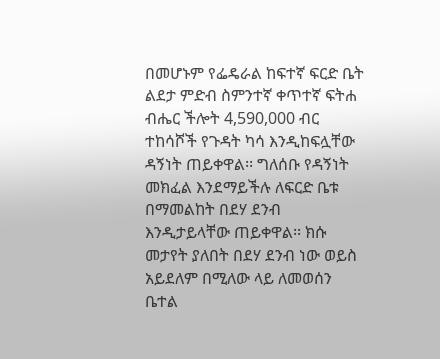በመሆኑም የፌዴራል ከፍተኛ ፍርድ ቤት ልደታ ምድብ ስምንተኛ ቀጥተኛ ፍትሐ ብሔር ችሎት 4,590,000 ብር ተከሳሾች የጉዳት ካሳ እንዲከፍሏቸው ዳኝነት ጠይቀዋል፡፡ ግለሰቡ የዳኝነት መክፈል እንደማይችሉ ለፍርድ ቤቱ በማመልከት በደሃ ደንብ እንዲታይላቸው ጠይቀዋል፡፡ ክሱ መታየት ያለበት በደሃ ደንብ ነው ወይስ አይደለም በሚለው ላይ ለመወሰን ቤተል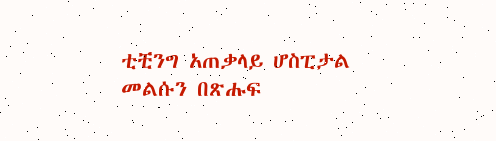ቲቺንግ አጠቃላይ ሆስፒታል መልሱን በጽሑፍ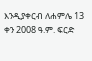እንዲያቀርብ ለሐምሌ 13 ቀን 2008 ዓ.ም. ፍርድ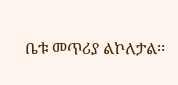ቤቱ መጥሪያ ልኮለታል፡፡